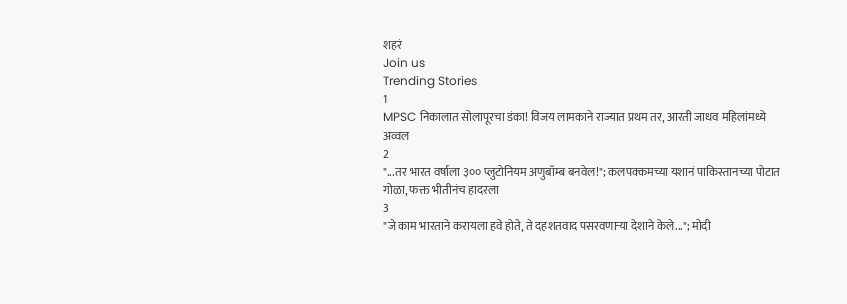शहरं
Join us
Trending Stories
1
MPSC निकालात सोलापूरचा डंका! विजय लामकाने राज्यात प्रथम तर, आरती जाधव महिलांमध्ये अव्वल
2
"...तर भारत वर्षाला ३०० प्लुटोनियम अणुबॉम्ब बनवेल!"; कलपक्कमच्या यशानं पाकिस्तानच्या पोटात गोळा, फक्त भीतीनंच हादरला
3
"जे काम भारताने करायला हवे होते, ते दहशतवाद पसरवणाऱ्या देशाने केले..."; मोदी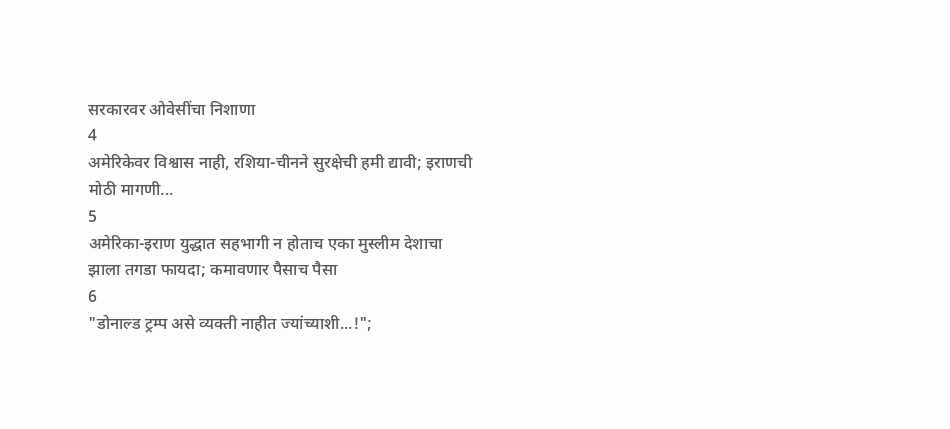सरकारवर ओवेसींचा निशाणा
4
अमेरिकेवर विश्वास नाही, रशिया-चीनने सुरक्षेची हमी द्यावी; इराणची मोठी मागणी...
5
अमेरिका-इराण युद्धात सहभागी न होताच एका मुस्लीम देशाचा झाला तगडा फायदा; कमावणार पैसाच पैसा
6
"डोनाल्ड ट्रम्प असे व्यक्ती नाहीत ज्यांच्याशी...!";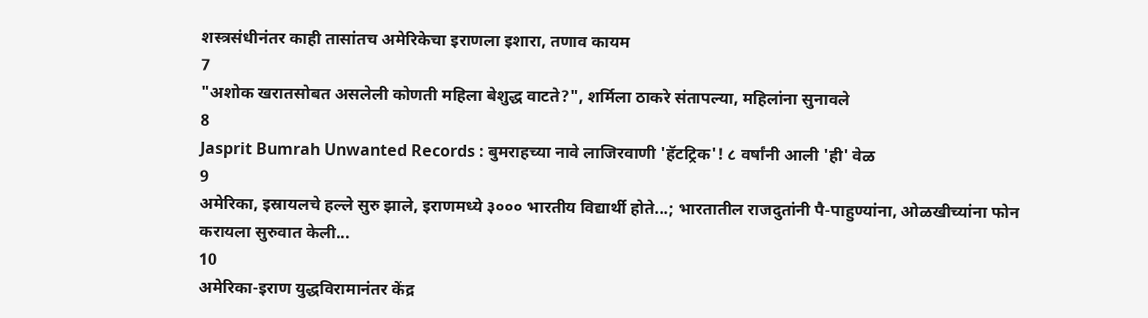शस्त्रसंधीनंतर काही तासांतच अमेरिकेचा इराणला इशारा, तणाव कायम
7
"अशोक खरातसोबत असलेली कोणती महिला बेशुद्ध वाटते?", शर्मिला ठाकरे संतापल्या, महिलांना सुनावले
8
Jasprit Bumrah Unwanted Records : बुमराहच्या नावे लाजिरवाणी 'हॅटट्रिक'! ८ वर्षांनी आली 'ही' वेळ
9
अमेरिका, इस्रायलचे हल्ले सुरु झाले, इराणमध्ये ३००० भारतीय विद्यार्थी होते...; भारतातील राजदुतांनी पै-पाहुण्यांना, ओळखीच्यांना फोन करायला सुरुवात केली...
10
अमेरिका-इराण युद्धविरामानंतर केंद्र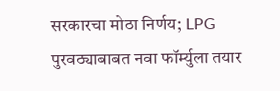सरकारचा मोठा निर्णय; LPG पुरवठ्याबाबत नवा फॉर्म्युला तयार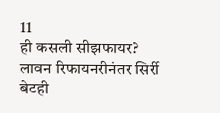11
ही कसली सीझफायर? लावन रिफायनरीनंतर सिर्री बेटही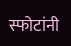स्फोटांनी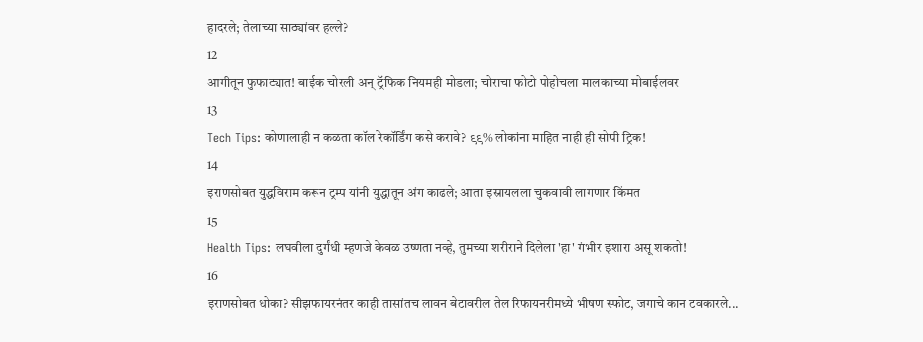हादरले; तेलाच्या साठ्यांवर हल्ले?
12
आगीतून फुफाट्यात! बाईक चोरली अन् ट्रॅफिक नियमही मोडला; चोराचा फोटो पोहोचला मालकाच्या मोबाईलवर
13
Tech Tips: कोणालाही न कळता कॉल रेकॉर्डिंग कसे करावे? ९९% लोकांना माहित नाही ही सोपी ट्रिक!
14
इराणसोबत युद्धविराम करून ट्रम्प यांनी युद्धातून अंग काढले; आता इस्रायलला चुकवावी लागणार किंमत
15
Health Tips: लघवीला दुर्गंधी म्हणजे केवळ उष्णता नव्हे, तुमच्या शरीराने दिलेला 'हा' गंभीर इशारा असू शकतो!
16
इराणसोबत धोका? सीझफायरनंतर काही तासांतच लावन बेटावरील तेल रिफायनरीमध्ये भीषण स्फोट, जगाचे कान टवकारले...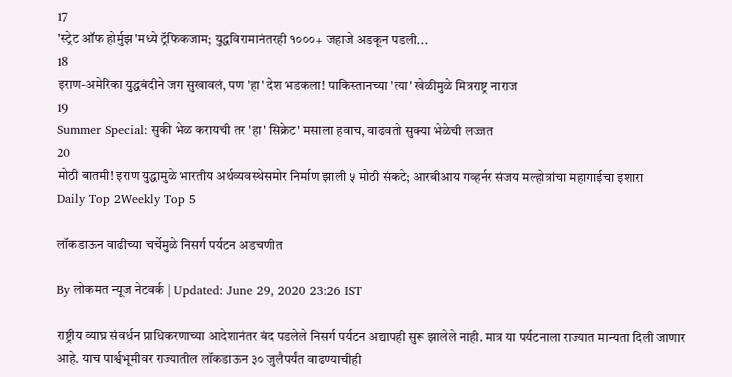17
'स्ट्रेट ऑफ होर्मुझ'मध्ये ट्रॅफिकजाम; युद्धविरामानंतरही १०००+ जहाजे अडकून पडली...
18
इराण-अमेरिका युद्धबंदीने जग सुखावलं, पण 'हा' देश भडकला! पाकिस्तानच्या 'त्या' खेळीमुळे मित्रराष्ट्र नाराज
19
Summer Special: सुकी भेळ करायची तर 'हा' सिक्रेट' मसाला हवाच, वाढवतो सुक्या भेळेची लज्जत
20
मोठी बातमी! इराण युद्धामुळे भारतीय अर्थव्यवस्थेसमोर निर्माण झाली ५ मोठी संकटे; आरबीआय गव्हर्नर संजय मल्होत्रांचा महागाईचा इशारा
Daily Top 2Weekly Top 5

लॉकडाऊन वाढीच्या चर्चेमुळे निसर्ग पर्यटन अडचणीत

By लोकमत न्यूज नेटवर्क | Updated: June 29, 2020 23:26 IST

राष्ट्रीय व्याघ्र संवर्धन प्राधिकरणाच्या आदेशानंतर बंद पडलेले निसर्ग पर्यटन अद्यापही सुरू झालेले नाही. मात्र या पर्यटनाला राज्यात मान्यता दिली जाणार आहे. याच पार्श्वभूमीवर राज्यातील लॉकडाऊन ३० जुलैपर्यंत वाढण्याचीही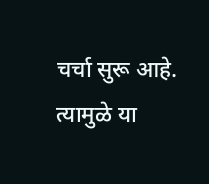चर्चा सुरू आहे. त्यामुळे या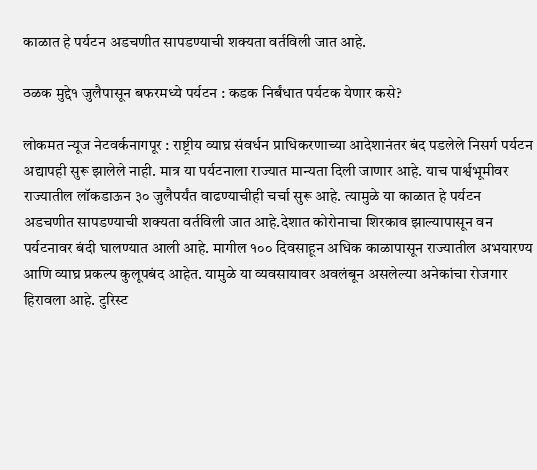काळात हे पर्यटन अडचणीत सापडण्याची शक्यता वर्तविली जात आहे.

ठळक मुद्दे१ जुलैपासून बफरमध्ये पर्यटन : कडक निर्बंधात पर्यटक येणार कसे?

लोकमत न्यूज नेटवर्कनागपूर : राष्ट्रीय व्याघ्र संवर्धन प्राधिकरणाच्या आदेशानंतर बंद पडलेले निसर्ग पर्यटन अद्यापही सुरू झालेले नाही. मात्र या पर्यटनाला राज्यात मान्यता दिली जाणार आहे. याच पार्श्वभूमीवर राज्यातील लॉकडाऊन ३० जुलैपर्यंत वाढण्याचीही चर्चा सुरू आहे. त्यामुळे या काळात हे पर्यटन अडचणीत सापडण्याची शक्यता वर्तविली जात आहे.देशात कोरोनाचा शिरकाव झाल्यापासून वन पर्यटनावर बंदी घालण्यात आली आहे. मागील १०० दिवसाहून अधिक काळापासून राज्यातील अभयारण्य आणि व्याघ्र प्रकल्प कुलूपबंद आहेत. यामुळे या व्यवसायावर अवलंबून असलेल्या अनेकांचा रोजगार हिरावला आहे. टुरिस्ट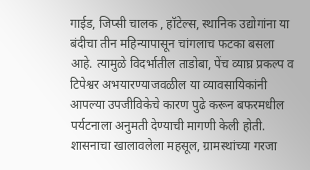गाईड, जिप्सी चालक , हॉटेल्स, स्थानिक उद्योगांना या बंदीचा तीन महिन्यापासून चांगलाच फटका बसला आहे. त्यामुळे विदर्भातील ताडोबा, पेंच व्याघ्र प्रकल्प व टिपेश्वर अभयारण्याजवळील या व्यावसायिकांनी आपल्या उपजीविकेचे कारण पुढे करून बफरमधील पर्यटनाला अनुमती देण्याची मागणी केली होती. शासनाचा खालावलेला महसूल, ग्रामस्थांच्या गरजा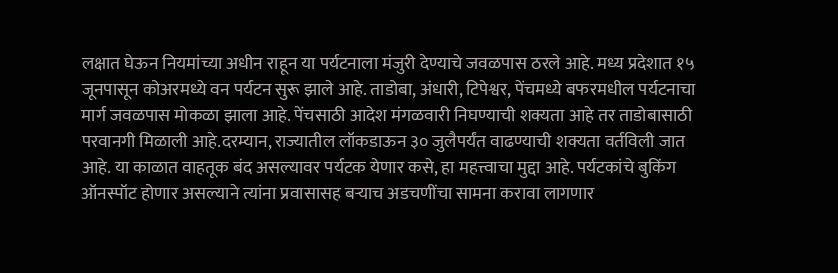लक्षात घेऊन नियमांच्या अधीन राहून या पर्यटनाला मंजुरी देण्याचे जवळपास ठरले आहे. मध्य प्रदेशात १५ जूनपासून कोअरमध्ये वन पर्यटन सुरू झाले आहे. ताडोबा, अंधारी, टिपेश्वर, पेंचमध्ये बफरमधील पर्यटनाचा मार्ग जवळपास मोकळा झाला आहे. पेंचसाठी आदेश मंगळवारी निघण्याची शक्यता आहे तर ताडोबासाठी परवानगी मिळाली आहे.दरम्यान, राज्यातील लॉकडाऊन ३० जुलैपर्यंत वाढण्याची शक्यता वर्तविली जात आहे. या काळात वाहतूक बंद असल्यावर पर्यटक येणार कसे, हा महत्त्वाचा मुद्दा आहे. पर्यटकांचे बुकिंग ऑनस्पॉट होणार असल्याने त्यांना प्रवासासह बऱ्याच अडचणींचा सामना करावा लागणार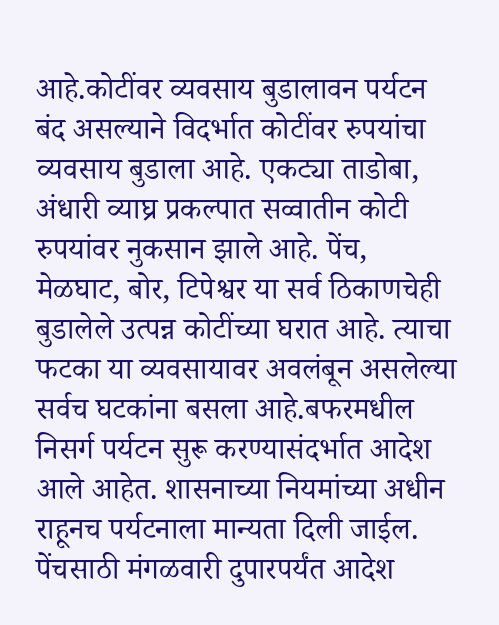आहे.कोटींवर व्यवसाय बुडालावन पर्यटन बंद असल्याने विदर्भात कोटींवर रुपयांचा व्यवसाय बुडाला आहे. एकट्या ताडोबा, अंधारी व्याघ्र प्रकल्पात सव्वातीन कोटी रुपयांवर नुकसान झाले आहे. पेंच, मेळघाट, बोर, टिपेश्वर या सर्व ठिकाणचेही बुडालेले उत्पन्न कोटींच्या घरात आहे. त्याचा फटका या व्यवसायावर अवलंबून असलेल्या सर्वच घटकांना बसला आहे.बफरमधील निसर्ग पर्यटन सुरू करण्यासंदर्भात आदेश आले आहेत. शासनाच्या नियमांच्या अधीन राहूनच पर्यटनाला मान्यता दिली जाईल. पेंचसाठी मंगळवारी दुपारपर्यंत आदेश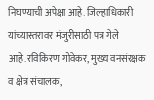निघण्याची अपेक्षा आहे. जिल्हाधिकारी यांच्यास्तरावर मंजुरीसाठी पत्र गेले आहे.रविकिरण गोवेकर, मुख्य वनसंरक्षक व क्षेत्र संचालक,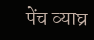पेंच व्याघ्र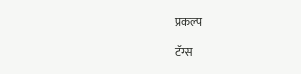प्रकल्प

टॅग्स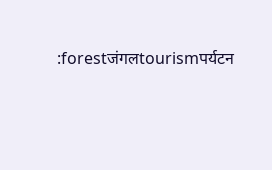:forestजंगलtourismपर्यटन